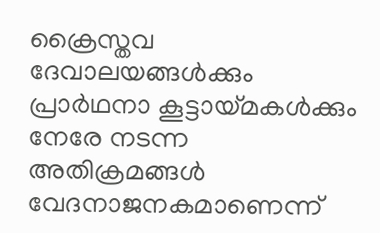ക്രൈസ്തവ ദേവാലയങ്ങൾക്കും പ്രാർഥനാ കൂട്ടായ്മകൾക്കും നേരേ നടന്ന അതിക്രമങ്ങൾ വേദനാജനകമാണെന്ന്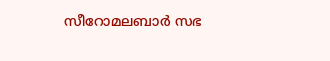സീറോമലബാർ സഭ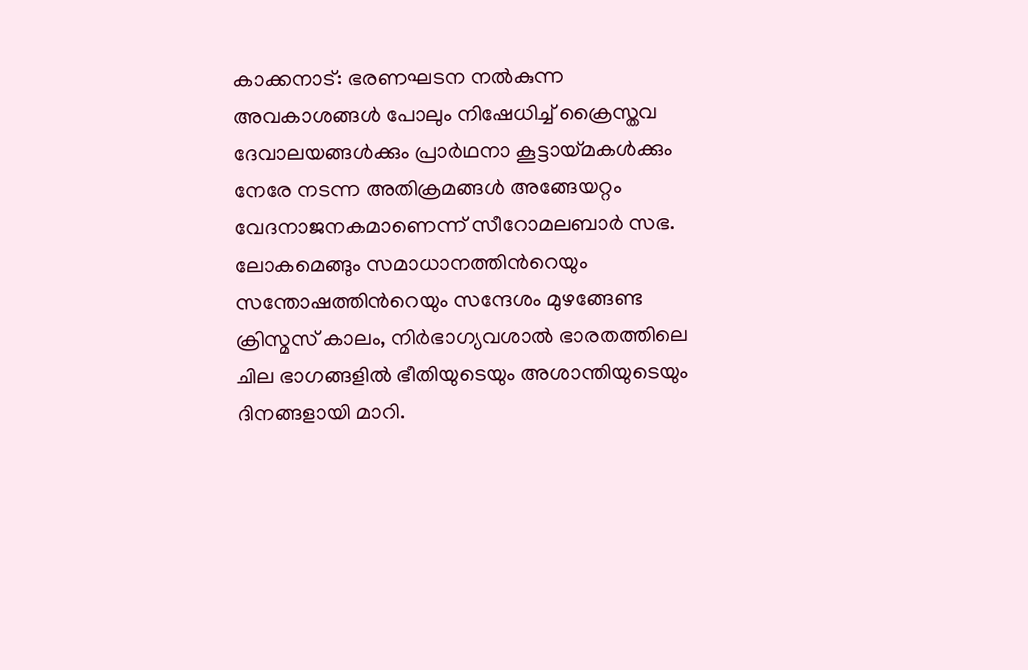കാക്കനാട്: ഭരണഘടന നൽകുന്ന അവകാശങ്ങൾ പോലും നിഷേധിച്ച് ക്രൈസ്തവ ദേവാലയങ്ങൾക്കും പ്രാർഥനാ കൂട്ടായ്മകൾക്കും നേരേ നടന്ന അതിക്രമങ്ങൾ അങ്ങേയറ്റം വേദനാജനകമാണെന്ന് സീറോമലബാർ സഭ. ലോകമെങ്ങും സമാധാനത്തിന്‍റെയും സന്തോഷത്തിന്‍റെയും സന്ദേശം മുഴങ്ങേണ്ട ക്രിസ്മസ് കാലം, നിർഭാഗ്യവശാൽ ഭാരതത്തിലെ ചില ഭാഗങ്ങളിൽ ഭീതിയുടെയും അശാന്തിയുടെയും ദിനങ്ങളായി മാറി.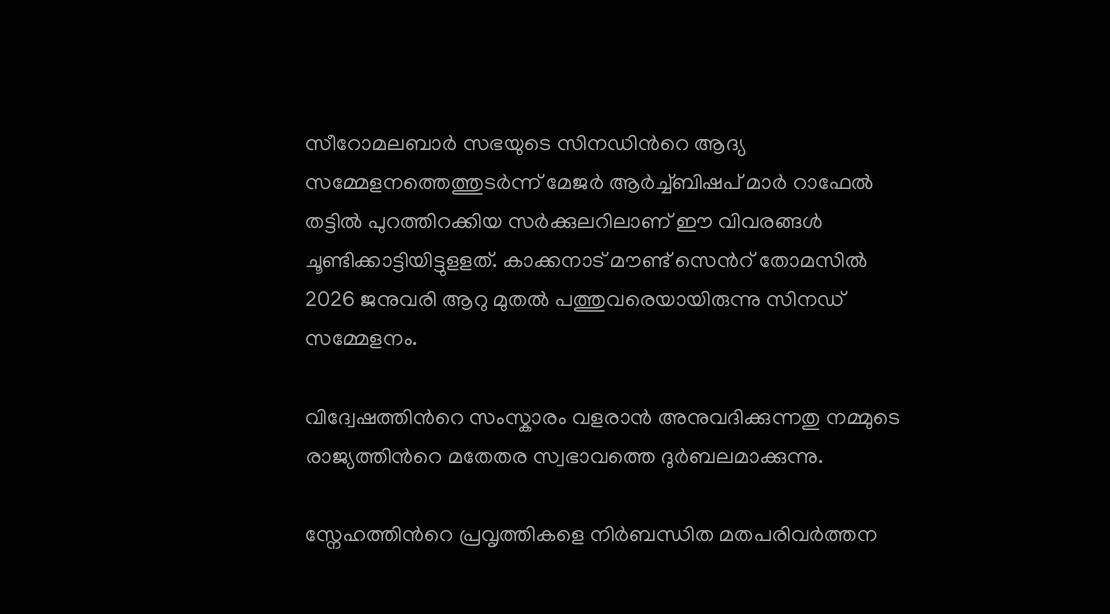സീറോമലബാർ സഭയുടെ സിനഡിന്‍റെ ആദ്യ സമ്മേളനത്തെത്തുടർന്ന് മേജർ ആർച്ച്ബിഷപ് മാർ റാഫേൽ തട്ടിൽ പുറത്തിറക്കിയ സർക്കുലറിലാണ് ഈ വിവരങ്ങൾ ചൂണ്ടിക്കാട്ടിയിട്ടുളളത്. കാക്കനാട് മൗണ്ട് സെന്‍റ് തോമസിൽ 2026 ജനുവരി ആറു മുതൽ പത്തുവരെയായിരുന്നു സിനഡ് സമ്മേളനം.

വിദ്വേഷത്തിന്‍റെ സംസ്കാരം വളരാൻ അനുവദിക്കുന്നതു നമ്മുടെ രാജ്യത്തിന്‍റെ മതേതര സ്വഭാവത്തെ ദുർബലമാക്കുന്നു.

സ്നേഹത്തിന്‍റെ പ്രവൃത്തികളെ നിർബന്ധിത മതപരിവർത്തന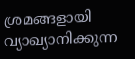ശ്രമങ്ങളായി വ്യാഖ്യാനിക്കുന്ന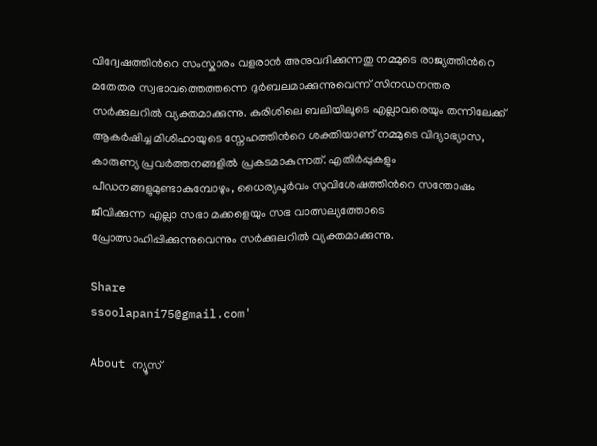വിദ്വേഷത്തിന്‍റെ സംസ്കാരം വളരാൻ അനുവദിക്കുന്നതു നമ്മുടെ രാജ്യത്തിന്‍റെ മതേതര സ്വഭാവത്തെത്തന്നെ ദുർബലമാക്കുന്നുവെന്ന് സിനഡനന്തര സർക്കുലറിൽ വ‍്യക്തമാക്കുന്നു. കുരിശിലെ ബലിയിലൂടെ എല്ലാവരെയും തന്നിലേക്ക് ആകർഷിച്ച മിശിഹായുടെ സ്നേഹത്തിന്‍റെ ശക്തിയാണ് നമ്മുടെ വിദ്യാഭ്യാസ, കാരുണ്യ പ്രവർത്തനങ്ങളിൽ പ്രകടമാകുന്നത്. എതിർപ്പുകളും പീഡനങ്ങളുമുണ്ടാകുമ്പോഴും, ധൈര്യപൂർവം സുവിശേഷത്തിന്‍റെ സന്തോഷം ജീവിക്കുന്ന എല്ലാ സഭാ മക്കളെയും സഭ വാത്സല്യത്തോടെ പ്രോത്സാഹിപ്പിക്കുന്നുവെന്നും സർക്കുലറിൽ വ്യക്തമാക്കുന്നു.

Share
ssoolapani75@gmail.com'

About ന്യൂസ്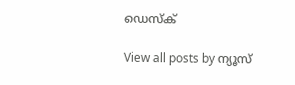ഡെസ്ക്

View all posts by ന്യൂസ്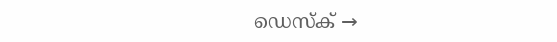ഡെസ്ക് →